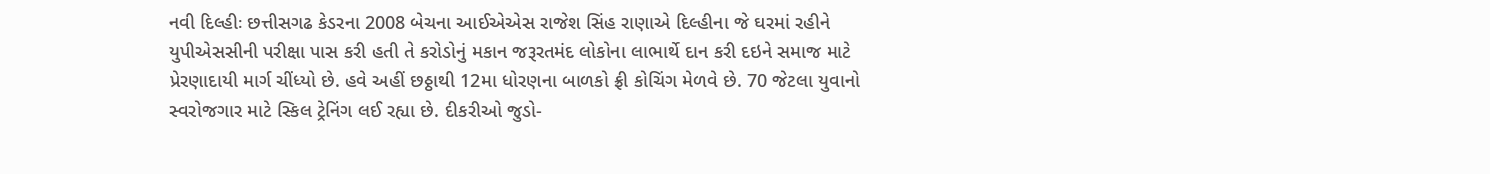નવી દિલ્હીઃ છત્તીસગઢ કેડરના 2008 બેચના આઈએએસ રાજેશ સિંહ રાણાએ દિલ્હીના જે ઘરમાં રહીને યુપીએસસીની પરીક્ષા પાસ કરી હતી તે કરોડોનું મકાન જરૂરતમંદ લોકોના લાભાર્થે દાન કરી દઇને સમાજ માટે પ્રેરણાદાયી માર્ગ ચીંધ્યો છે. હવે અહીં છઠ્ઠાથી 12મા ધોરણના બાળકો ફ્રી કોચિંગ મેળવે છે. 70 જેટલા યુવાનો સ્વરોજગાર માટે સ્કિલ ટ્રેનિંગ લઈ રહ્યા છે. દીકરીઓ જુડો-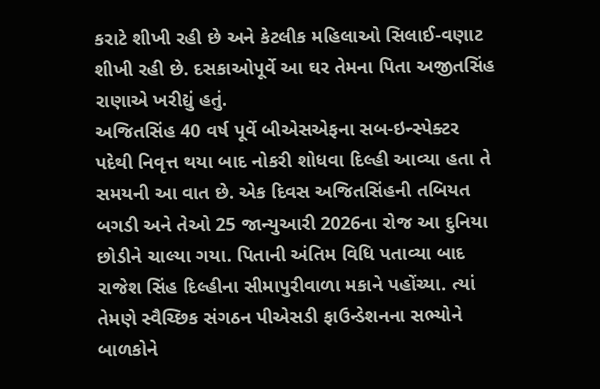કરાટે શીખી રહી છે અને કેટલીક મહિલાઓ સિલાઈ-વણાટ શીખી રહી છે. દસકાઓપૂર્વે આ ઘર તેમના પિતા અજીતસિંહ રાણાએ ખરીદ્યું હતું.
અજિતસિંહ 40 વર્ષ પૂર્વે બીએસએફના સબ-ઇન્સ્પેક્ટર પદેથી નિવૃત્ત થયા બાદ નોકરી શોધવા દિલ્હી આવ્યા હતા તે સમયની આ વાત છે. એક દિવસ અજિતસિંહની તબિયત બગડી અને તેઓ 25 જાન્યુઆરી 2026ના રોજ આ દુનિયા છોડીને ચાલ્યા ગયા. પિતાની અંતિમ વિધિ પતાવ્યા બાદ રાજેશ સિંહ દિલ્હીના સીમાપુરીવાળા મકાને પહોંચ્યા. ત્યાં તેમણે સ્વૈચ્છિક સંગઠન પીએસડી ફાઉન્ડેશનના સભ્યોને બાળકોને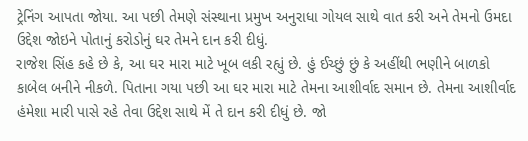ટ્રેનિંગ આપતા જોયા. આ પછી તેમણે સંસ્થાના પ્રમુખ અનુરાધા ગોયલ સાથે વાત કરી અને તેમનો ઉમદા ઉદ્દેશ જોઇને પોતાનું કરોડોનું ઘર તેમને દાન કરી દીધું.
રાજેશ સિંહ કહે છે કે, આ ઘર મારા માટે ખૂબ લકી રહ્યું છે. હું ઈચ્છું છું કે અહીંથી ભણીને બાળકો કાબેલ બનીને નીકળે. પિતાના ગયા પછી આ ઘર મારા માટે તેમના આશીર્વાદ સમાન છે. તેમના આશીર્વાદ હંમેશા મારી પાસે રહે તેવા ઉદ્દેશ સાથે મેં તે દાન કરી દીધું છે. જો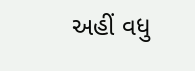અહીં વધુ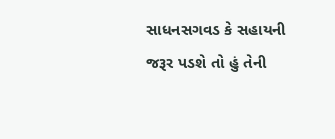સાધનસગવડ કે સહાયની જરૂર પડશે તો હું તેની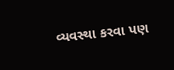વ્યવસ્થા કરવા પણ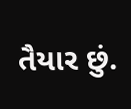તૈયાર છું.